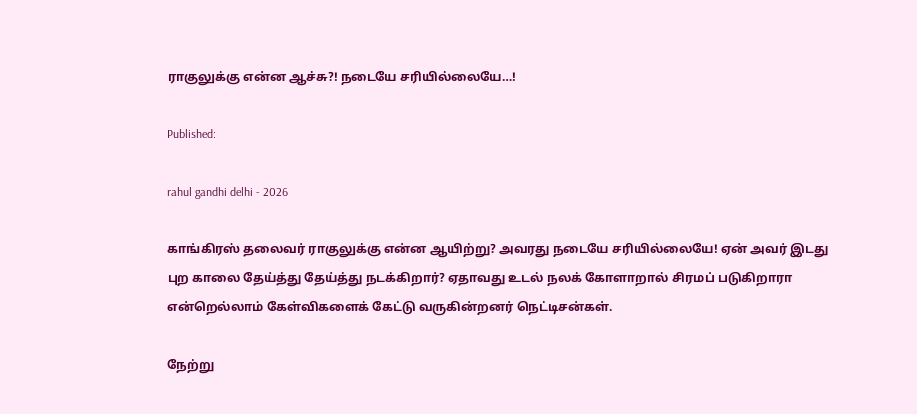ராகுலுக்கு என்ன ஆச்சு?! நடையே சரியில்லையே…!

Published:

rahul gandhi delhi - 2026

காங்கிரஸ் தலைவர் ராகுலுக்கு என்ன ஆயிற்று? அவரது நடையே சரியில்லையே! ஏன் அவர் இடது புற காலை தேய்த்து தேய்த்து நடக்கிறார்? ஏதாவது உடல் நலக் கோளாறால் சிரமப் படுகிறாரா என்றெல்லாம் கேள்விகளைக் கேட்டு வருகின்றனர் நெட்டிசன்கள்.

நேற்று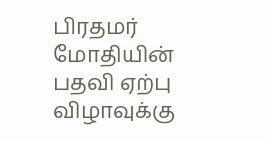பிரதமர் மோதியின் பதவி ஏற்பு விழாவுக்கு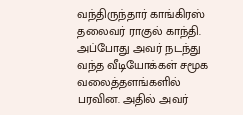வந்திருந்தார் காங்கிரஸ் தலைவர் ராகுல் காந்தி. அப்போது அவர் நடந்து வந்த வீடியோக்கள் சமூக வலைத்தளங்களில் பரவின. அதில் அவர்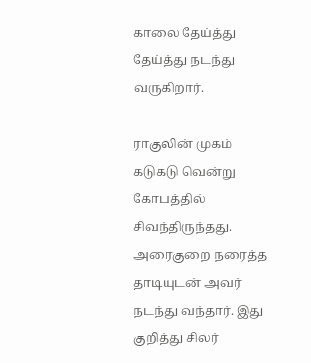காலை தேய்த்து தேய்த்து நடந்து வருகிறார்.

ராகுலின் முகம் கடுகடு வென்று கோபத்தில் சிவந்திருந்தது. அரைகுறை நரைத்த தாடியுடன் அவர் நடந்து வந்தார். இது குறித்து சிலர்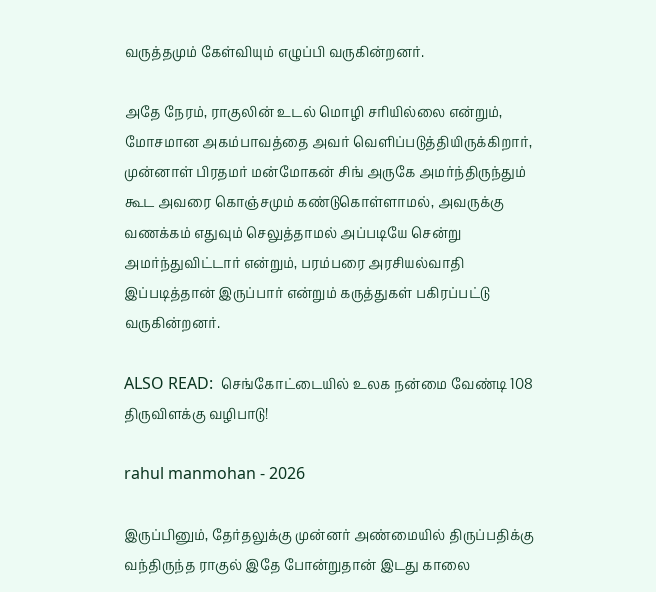வருத்தமும் கேள்வியும் எழுப்பி வருகின்றனர்.

அதே நேரம், ராகுலின் உடல் மொழி சரியில்லை என்றும், மோசமான அகம்பாவத்தை அவர் வெளிப்படுத்தியிருக்கிறார், முன்னாள் பிரதமர் மன்மோகன் சிங் அருகே அமர்ந்திருந்தும் கூட அவரை கொஞ்சமும் கண்டுகொள்ளாமல், அவருக்கு வணக்கம் எதுவும் செலுத்தாமல் அப்படியே சென்று அமர்ந்துவிட்டார் என்றும், பரம்பரை அரசியல்வாதி இப்படித்தான் இருப்பார் என்றும் கருத்துகள் பகிரப்பட்டு வருகின்றனர்.

ALSO READ:  செங்கோட்டையில் உலக நன்மை வேண்டி 108 திருவிளக்கு வழிபாடு!

rahul manmohan - 2026

இருப்பினும், தேர்தலுக்கு முன்னர் அண்மையில் திருப்பதிக்கு வந்திருந்த ராகுல் இதே போன்றுதான் இடது காலை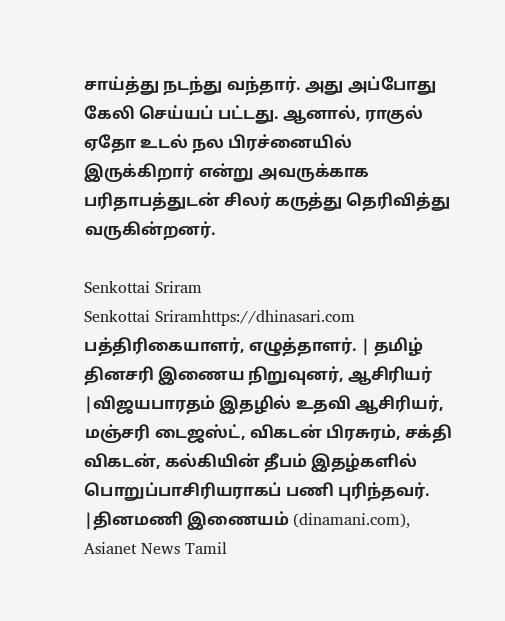சாய்த்து நடந்து வந்தார். அது அப்போது கேலி செய்யப் பட்டது. ஆனால், ராகுல் ஏதோ உடல் நல பிரச்னையில் இருக்கிறார் என்று அவருக்காக பரிதாபத்துடன் சிலர் கருத்து தெரிவித்து வருகின்றனர்.

Senkottai Sriram
Senkottai Sriramhttps://dhinasari.com
பத்திரிகையாளர், எழுத்தாளர். | தமிழ் தினசரி இணைய நிறுவுனர், ஆசிரியர் |விஜயபாரதம் இதழில் உதவி ஆசிரியர், மஞ்சரி டைஜஸ்ட், விகடன் பிரசுரம், சக்தி விகடன், கல்கியின் தீபம் இதழ்களில் பொறுப்பாசிரியராகப் பணி புரிந்தவர். |தினமணி இணையம் (dinamani.com), Asianet News Tamil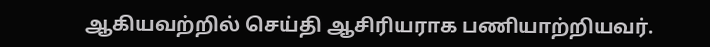ஆகியவற்றில் செய்தி ஆசிரியராக பணியாற்றியவர்.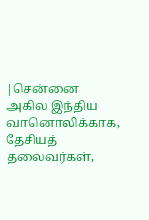|சென்னை அகில இந்திய வானொலிக்காக, தேசியத் தலைவர்கள்,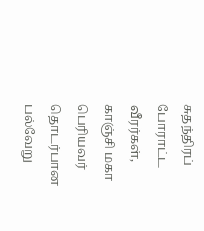சுதந்திரப் போராட்ட வீரர்கள், காஞ்சி மகா பெரியவர் தொடர்பான பல்வேறு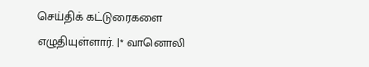செய்திக் கட்டுரைகளை எழுதியுள்ளார். |* வானொலி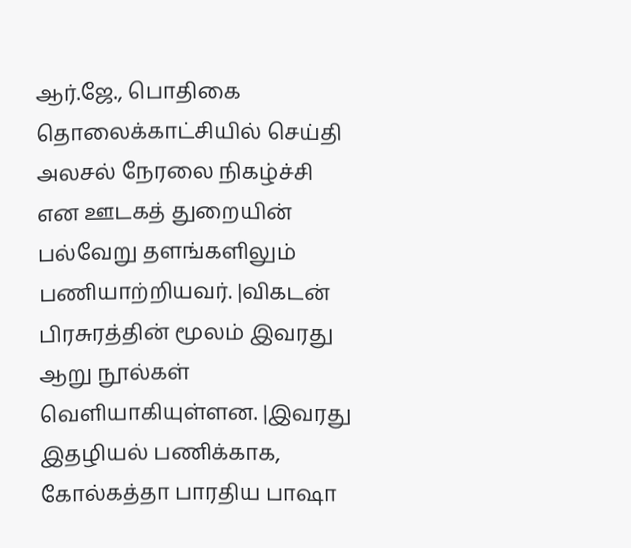ஆர்.ஜே., பொதிகை தொலைக்காட்சியில் செய்தி அலசல் நேரலை நிகழ்ச்சி என ஊடகத் துறையின் பல்வேறு தளங்களிலும் பணியாற்றியவர். |விகடன் பிரசுரத்தின் மூலம் இவரது ஆறு நூல்கள் வெளியாகியுள்ளன. |இவரது இதழியல் பணிக்காக, கோல்கத்தா பாரதிய பாஷா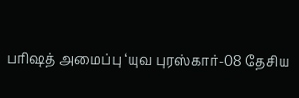பரிஷத் அமைப்பு ‘யுவ புரஸ்கார்-08 தேசிய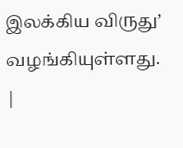இலக்கிய விருது’ வழங்கியுள்ளது. |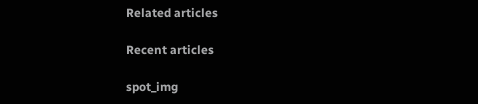Related articles

Recent articles

spot_img